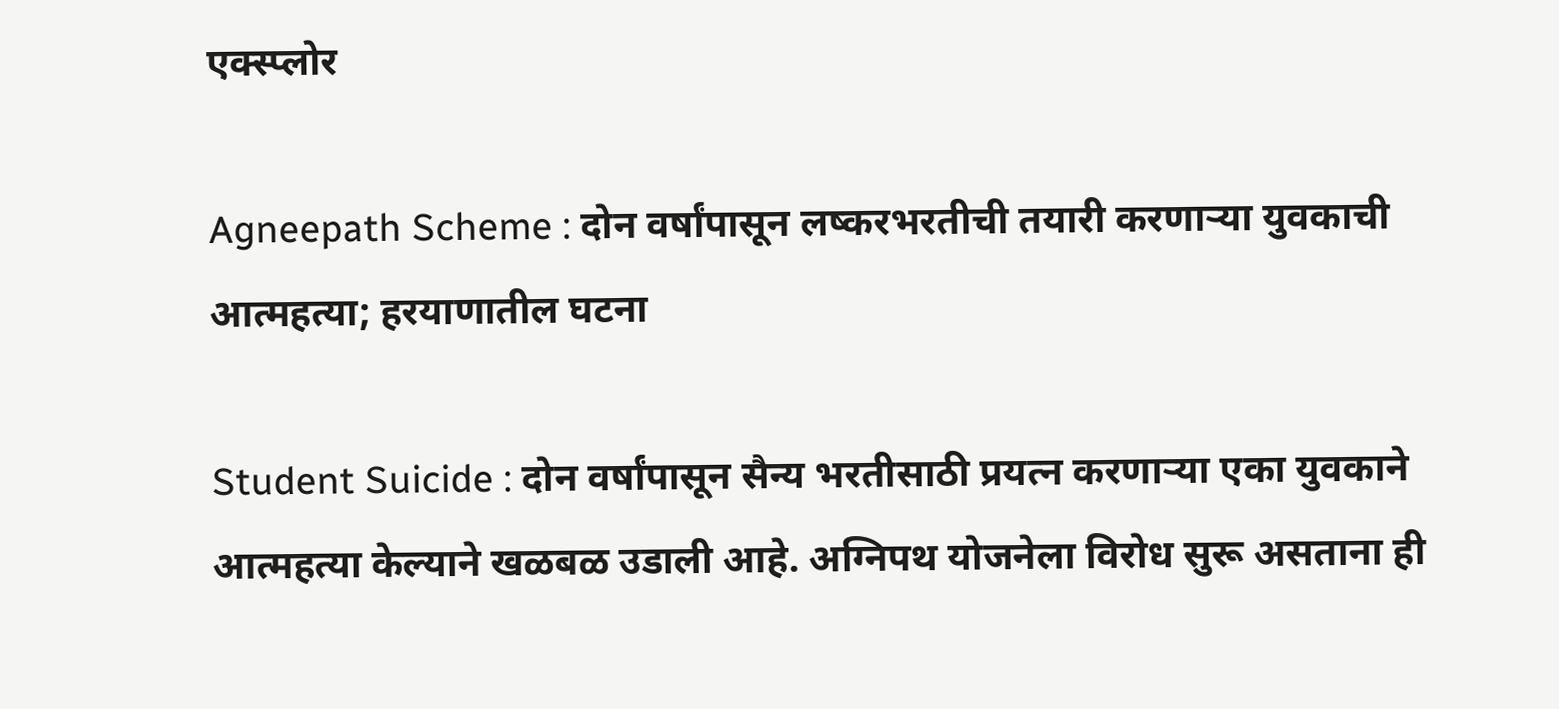एक्स्प्लोर

Agneepath Scheme : दोन वर्षांपासून लष्करभरतीची तयारी करणाऱ्या युवकाची आत्महत्या; हरयाणातील घटना

Student Suicide : दोन वर्षांपासून सैन्य भरतीसाठी प्रयत्न करणाऱ्या एका युवकाने आत्महत्या केल्याने खळबळ उडाली आहे. अग्निपथ योजनेला विरोध सुरू असताना ही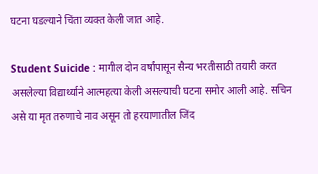घटना घडल्याने चिंता व्यक्त केली जात आहे.

Student Suicide : मागील दोन वर्षांपासून सैन्य भरतीसाठी तयारी करत असलेल्या विद्यार्थ्याने आत्महत्या केली असल्याची घटना समोर आली आहे. सचिन असे या मृत तरुणाचे नाव असून तो हरयाणातील जिंद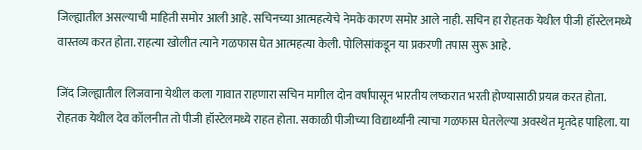जिल्ह्यातील असल्याची माहिती समोर आली आहे. सचिनच्या आत्महत्येचे नेमके कारण समोर आले नाही. सचिन हा रोहतक येथील पीजी हॉस्टेलमध्ये वास्तव्य करत होता. राहत्या खोलीत त्याने गळफास घेत आत्महत्या केली. पोलिसांकडून या प्रकरणी तपास सुरू आहे.

जिंद जिल्ह्यातील लिजवाना येथील कला गावात राहणारा सचिन मागील दोन वर्षांपासून भारतीय लष्करात भरती होण्यासाठी प्रयत्न करत होता. रोहतक येथील देव कॉलनीत तो पीजी हॉस्टेलमध्ये राहत होता. सकाळी पीजीच्या विद्यार्थ्यांनी त्याचा गळफास घेतलेल्या अवस्थेत मृतदेह पाहिला. या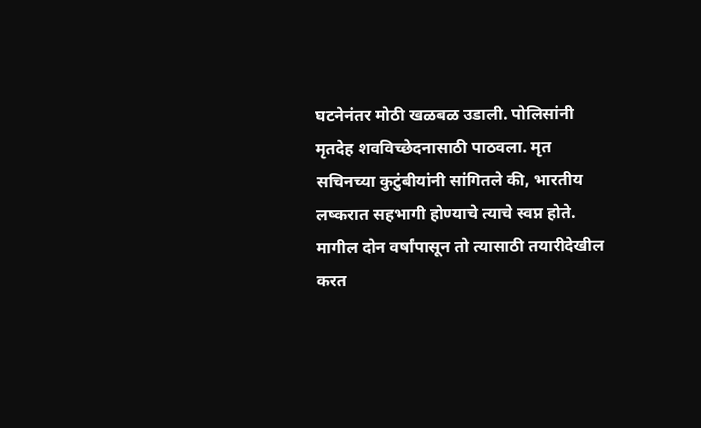घटनेनंतर मोठी खळबळ उडाली. पोलिसांनी मृतदेह शवविच्छेदनासाठी पाठवला. मृत सचिनच्या कुटुंबीयांनी सांगितले की, भारतीय लष्करात सहभागी होण्याचे त्याचे स्वप्न होते. मागील दोन वर्षांपासून तो त्यासाठी तयारीदेखील करत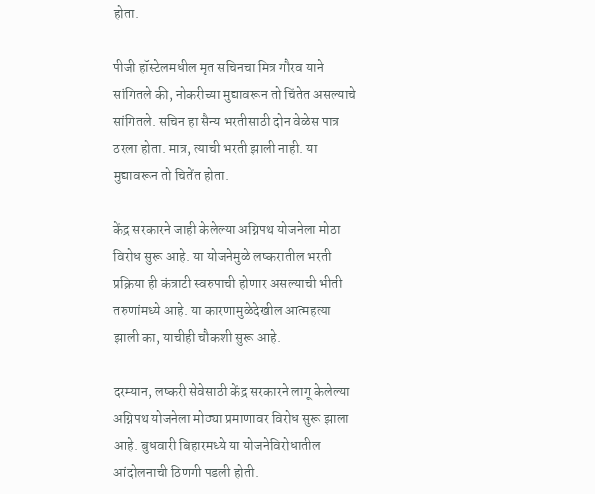होता.

पीजी हॉस्टेलमधील मृत सचिनचा मित्र गौरव याने सांगितले की, नोकरीच्या मुद्यावरून तो चिंतेत असल्याचे सांगितले. सचिन हा सैन्य भरतीसाठी दोन वेळेस पात्र ठरला होता. मात्र, त्याची भरती झाली नाही. या मुद्यावरून तो चितेंत होता.

केंद्र सरकारने जाही केलेल्या अग्निपथ योजनेला मोठा विरोध सुरू आहे. या योजनेमुळे लष्करातील भरती प्रक्रिया ही कंत्राटी स्वरुपाची होणार असल्याची भीती तरुणांमध्ये आहे. या कारणामुळेदेखील आत्महत्या झाली का, याचीही चौकशी सुरू आहे.

दरम्यान, लष्करी सेवेसाठी केंद्र सरकारने लागू केलेल्या अग्निपथ योजनेला मोठ्या प्रमाणावर विरोध सुरू झाला आहे. बुधवारी बिहारमध्ये या योजनेविरोधातील आंदोलनाची ठिणगी पडली होती.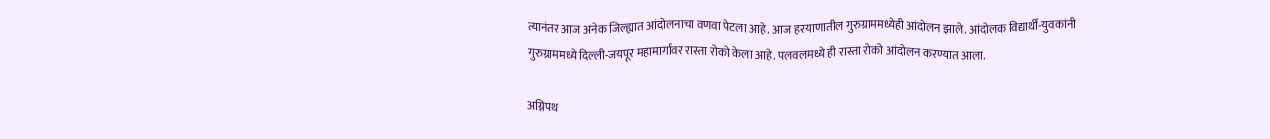त्यानंतर आज अनेक जिल्ह्यात आंदोलनाचा वणवा पेटला आहे. आज हरयाणातील गुरुग्राममध्येही आंदोलन झाले. आंदोलक विद्यार्थी-युवकांनी गुरुग्राममध्ये दिल्ली-जयपूर महामार्गावर रास्ता रोको केला आहे. पलवलमध्ये ही रास्ता रोको आंदोलन करण्यात आला.

अग्निपथ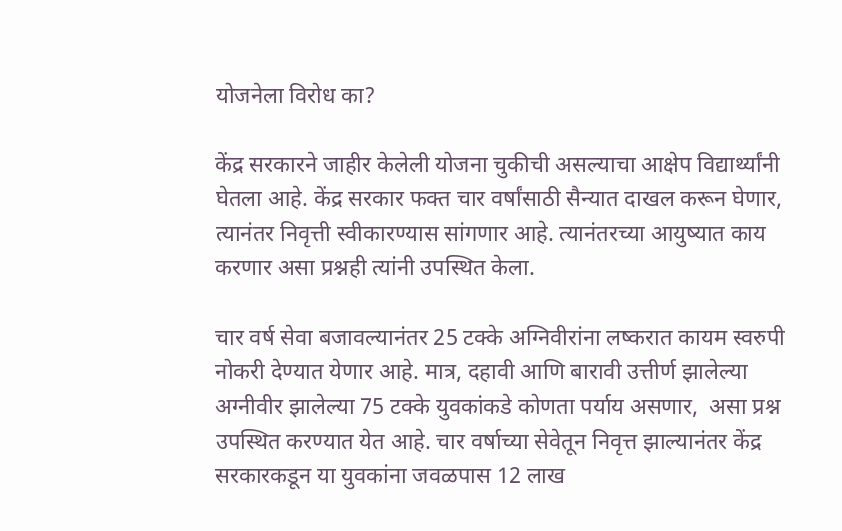योजनेला विरोध का?

केंद्र सरकारने जाहीर केलेली योजना चुकीची असल्याचा आक्षेप विद्यार्थ्यांनी घेतला आहे. केंद्र सरकार फक्त चार वर्षांसाठी सैन्यात दाखल करून घेणार, त्यानंतर निवृत्ती स्वीकारण्यास सांगणार आहे. त्यानंतरच्या आयुष्यात काय करणार असा प्रश्नही त्यांनी उपस्थित केला.

चार वर्ष सेवा बजावल्यानंतर 25 टक्के अग्निवीरांना लष्करात कायम स्वरुपी नोकरी देण्यात येणार आहे. मात्र, दहावी आणि बारावी उत्तीर्ण झालेल्या अग्नीवीर झालेल्या 75 टक्के युवकांकडे कोणता पर्याय असणार,  असा प्रश्न उपस्थित करण्यात येत आहे. चार वर्षाच्या सेवेतून निवृत्त झाल्यानंतर केंद्र सरकारकडून या युवकांना जवळपास 12 लाख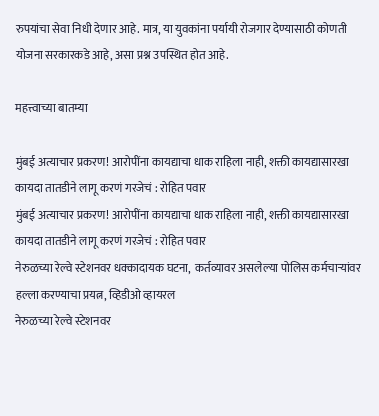रुपयांचा सेवा निधी देणार आहे. मात्र, या युवकांना पर्यायी रोजगार देण्यासाठी कोणती योजना सरकारकडे आहे, असा प्रश्न उपस्थित होत आहे.

महत्त्वाच्या बातम्या

मुंबई अत्याचार प्रकरण! आरोपींना कायद्याचा धाक राहिला नाही, शक्ती कायद्यासारखा कायदा तातडीने लागू करणं गरजेचं : रोहित पवार
मुंबई अत्याचार प्रकरण! आरोपींना कायद्याचा धाक राहिला नाही, शक्ती कायद्यासारखा कायदा तातडीने लागू करणं गरजेचं : रोहित पवार
नेरुळच्या रेल्वे स्टेशनवर धक्कादायक घटना,  कर्तव्यावर असलेल्या पोलिस कर्मचाऱ्यांवर हल्ला करण्याचा प्रयत्न, व्हिडीओ व्हायरल
नेरुळच्या रेल्वे स्टेशनवर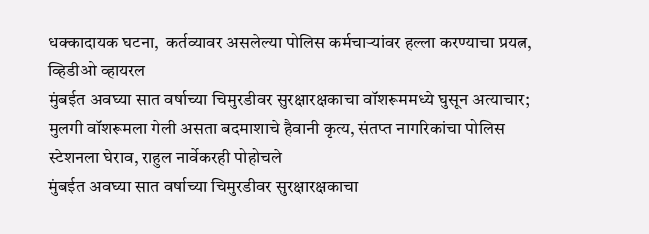धक्कादायक घटना,  कर्तव्यावर असलेल्या पोलिस कर्मचाऱ्यांवर हल्ला करण्याचा प्रयत्न, व्हिडीओ व्हायरल
मुंबईत अवघ्या सात वर्षाच्या चिमुरडीवर सुरक्षारक्षकाचा वॉशरूममध्ये घुसून अत्याचार; मुलगी वॉशरूमला गेली असता बदमाशाचे हैवानी कृत्य, संतप्त नागरिकांचा पोलिस स्टेशनला घेराव, राहुल नार्वेकरही पोहोचले
मुंबईत अवघ्या सात वर्षाच्या चिमुरडीवर सुरक्षारक्षकाचा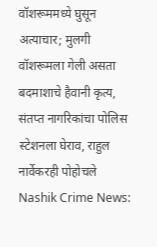वॉशरूममध्ये घुसून अत्याचार; मुलगी वॉशरूमला गेली असता बदमाशाचे हैवानी कृत्य, संतप्त नागरिकांचा पोलिस स्टेशनला घेराव, राहुल नार्वेकरही पोहोचले
Nashik Crime News: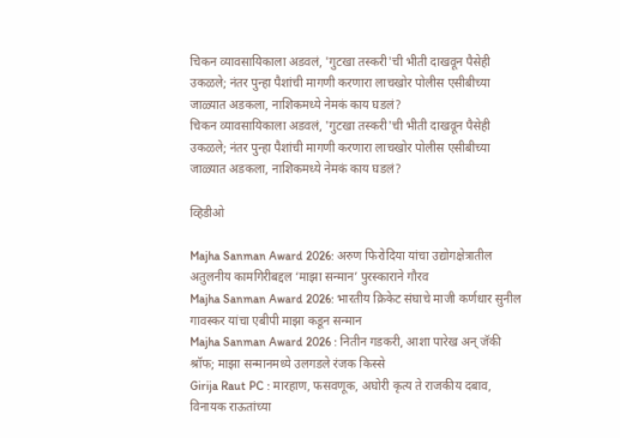चिकन व्यावसायिकाला अडवलं, 'गुटखा तस्करी'ची भीती दाखवून पैसेही उकळले; नंतर पुन्हा पैशांची मागणी करणारा लाचखोर पोलीस एसीबीच्या जाळ्यात अडकला, नाशिकमध्ये नेमकं काय घडलं?
चिकन व्यावसायिकाला अडवलं, 'गुटखा तस्करी'ची भीती दाखवून पैसेही उकळले; नंतर पुन्हा पैशांची मागणी करणारा लाचखोर पोलीस एसीबीच्या जाळ्यात अडकला, नाशिकमध्ये नेमकं काय घडलं?

व्हिडीओ

Majha Sanman Award 2026: अरुण फिरोदिया यांचा उद्योगक्षेत्रातील अतुलनीय कामगिरीबद्दल ‘माझा सन्मान’ पुरस्काराने गौरव
Majha Sanman Award 2026: भारतीय क्रिकेट संघाचे माजी कर्णधार सुनील गावस्कर यांचा एबीपी माझा कडून सन्मान
Majha Sanman Award 2026 : नितीन गडकरी, आशा पारेख अन् जॅकी श्रॉफ; माझा सन्मानमध्ये उलगडले रंजक किस्से
Girija Raut PC : मारहाण, फसवणूक, अघोरी कृत्य ते राजकीय दबाव, विनायक राऊतांच्या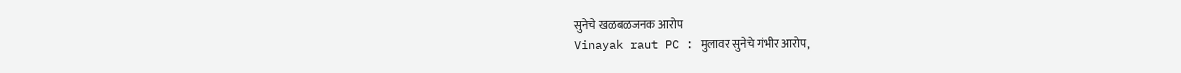सुनेचे खळबळजनक आरोप
Vinayak raut PC : मुलावर सुनेचे गंभीर आरोप,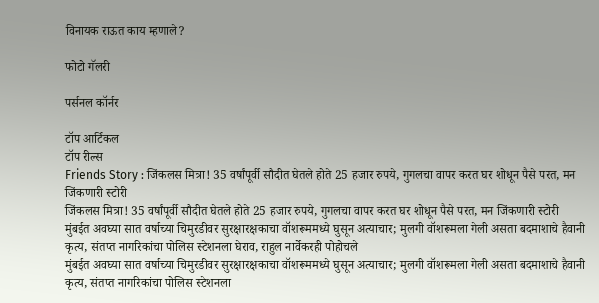विनायक राऊत काय म्हणाले?

फोटो गॅलरी

पर्सनल कॉर्नर

टॉप आर्टिकल
टॉप रील्स
Friends Story : जिंकलस मित्रा! 35 वर्षांपूर्वी सौदीत घेतले होते 25 हजार रुपये, गुगलचा वापर करत घर शोधून पैसे परत, मन जिंकणारी स्टोरी
जिंकलस मित्रा! 35 वर्षांपूर्वी सौदीत घेतले होते 25 हजार रुपये, गुगलचा वापर करत घर शोधून पैसे परत, मन जिंकणारी स्टोरी
मुंबईत अवघ्या सात वर्षाच्या चिमुरडीवर सुरक्षारक्षकाचा वॉशरूममध्ये घुसून अत्याचार; मुलगी वॉशरूमला गेली असता बदमाशाचे हैवानी कृत्य, संतप्त नागरिकांचा पोलिस स्टेशनला घेराव, राहुल नार्वेकरही पोहोचले
मुंबईत अवघ्या सात वर्षाच्या चिमुरडीवर सुरक्षारक्षकाचा वॉशरूममध्ये घुसून अत्याचार; मुलगी वॉशरूमला गेली असता बदमाशाचे हैवानी कृत्य, संतप्त नागरिकांचा पोलिस स्टेशनला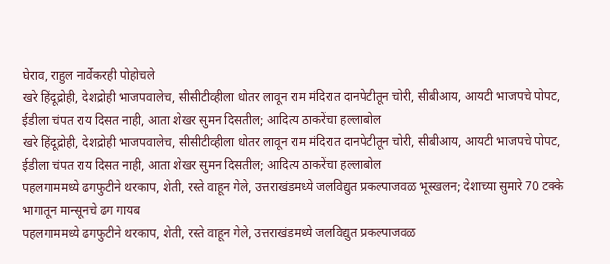घेराव, राहुल नार्वेकरही पोहोचले
खरे हिंदूद्रोही, देशद्रोही भाजपवालेच, सीसीटीव्हीला धोतर लावून राम मंदिरात दानपेटीतून चोरी, सीबीआय, आयटी भाजपचे पोपट, ईडीला चंपत राय दिसत नाही, आता शेखर सुमन दिसतील; आदित्य ठाकरेंचा हल्लाबोल
खरे हिंदूद्रोही, देशद्रोही भाजपवालेच, सीसीटीव्हीला धोतर लावून राम मंदिरात दानपेटीतून चोरी, सीबीआय, आयटी भाजपचे पोपट, ईडीला चंपत राय दिसत नाही, आता शेखर सुमन दिसतील; आदित्य ठाकरेंचा हल्लाबोल
पहलगाममध्ये ढगफुटीने थरकाप, शेती, रस्ते वाहून गेले, उत्तराखंडमध्ये जलविद्युत प्रकल्पाजवळ भूस्खलन; देशाच्या सुमारे 70 टक्के भागातून मान्सूनचे ढग गायब
पहलगाममध्ये ढगफुटीने थरकाप, शेती, रस्ते वाहून गेले, उत्तराखंडमध्ये जलविद्युत प्रकल्पाजवळ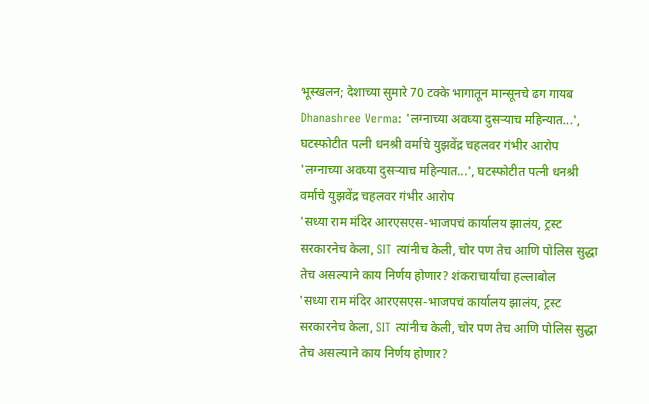भूस्खलन; देशाच्या सुमारे 70 टक्के भागातून मान्सूनचे ढग गायब
Dhanashree Verma: 'लग्नाच्या अवघ्या दुसऱ्याच महिन्यात...', घटस्फोटीत पत्नी धनश्री वर्माचे युझवेंद्र चहलवर गंभीर आरोप
'लग्नाच्या अवघ्या दुसऱ्याच महिन्यात...', घटस्फोटीत पत्नी धनश्री वर्माचे युझवेंद्र चहलवर गंभीर आरोप
'सध्या राम मंदिर आरएसएस-भाजपचं कार्यालय झालंय, ट्रस्ट सरकारनेच केला, SIT त्यांनीच केली, चोर पण तेच आणि पोलिस सुद्धा तेच असल्याने काय निर्णय होणार? शंकराचार्यांचा हल्लाबोल
'सध्या राम मंदिर आरएसएस-भाजपचं कार्यालय झालंय, ट्रस्ट सरकारनेच केला, SIT त्यांनीच केली, चोर पण तेच आणि पोलिस सुद्धा तेच असल्याने काय निर्णय होणार?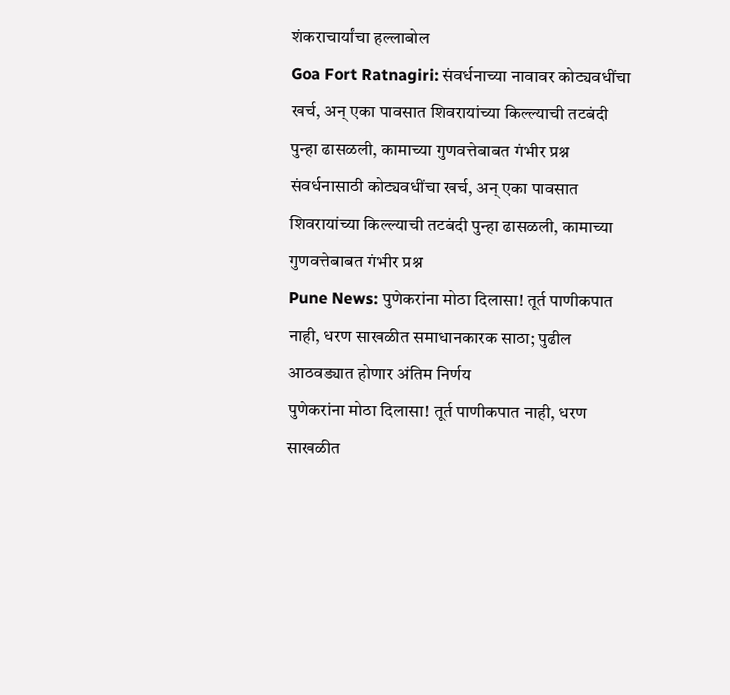शंकराचार्यांचा हल्लाबोल
Goa Fort Ratnagiri: संवर्धनाच्या नावावर कोट्यवधींचा खर्च, अन् एका पावसात शिवरायांच्या किल्ल्याची तटबंदी पुन्हा ढासळली, कामाच्या गुणवत्तेबाबत गंभीर प्रश्न
संवर्धनासाठी कोट्यवधींचा खर्च, अन् एका पावसात शिवरायांच्या किल्ल्याची तटबंदी पुन्हा ढासळली, कामाच्या गुणवत्तेबाबत गंभीर प्रश्न
Pune News: पुणेकरांना मोठा दिलासा! तूर्त पाणीकपात नाही, धरण साखळीत समाधानकारक साठा; पुढील आठवड्यात होणार अंतिम निर्णय
पुणेकरांना मोठा दिलासा! तूर्त पाणीकपात नाही, धरण साखळीत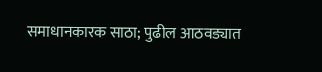समाधानकारक साठा; पुढील आठवड्यात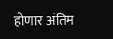होणार अंतिम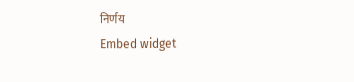निर्णय
Embed widget